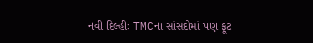નવી દિલ્હીઃ TMCના સાંસદોમાં પણ ફૂટ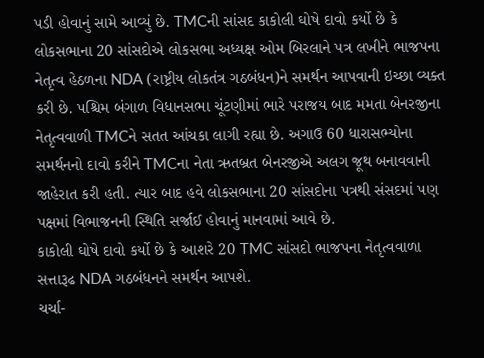પડી હોવાનું સામે આવ્યું છે. TMCની સાંસદ કાકોલી ઘોષે દાવો કર્યો છે કે લોકસભાના 20 સાંસદોએ લોકસભા અધ્યક્ષ ઓમ બિરલાને પત્ર લખીને ભાજપના નેતૃત્વ હેઠળના NDA (રાષ્ટ્રીય લોકતંત્ર ગઠબંધન)ને સમર્થન આપવાની ઇચ્છા વ્યક્ત કરી છે. પશ્ચિમ બંગાળ વિધાનસભા ચૂંટણીમાં ભારે પરાજય બાદ મમતા બેનરજીના નેતૃત્વવાળી TMCને સતત આંચકા લાગી રહ્યા છે. અગાઉ 60 ધારાસભ્યોના સમર્થનનો દાવો કરીને TMCના નેતા ઋતબ્રત બેનરજીએ અલગ જૂથ બનાવવાની જાહેરાત કરી હતી. ત્યાર બાદ હવે લોકસભાના 20 સાંસદોના પત્રથી સંસદમાં પણ પક્ષમાં વિભાજનની સ્થિતિ સર્જાઈ હોવાનું માનવામાં આવે છે.
કાકોલી ઘોષે દાવો કર્યો છે કે આશરે 20 TMC સાંસદો ભાજપના નેતૃત્વવાળા સત્તારૂઢ NDA ગઠબંધનને સમર્થન આપશે.
ચર્ચા-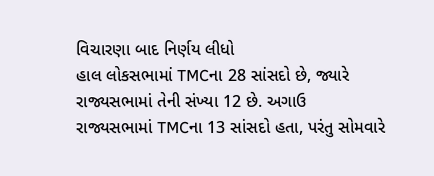વિચારણા બાદ નિર્ણય લીધો
હાલ લોકસભામાં TMCના 28 સાંસદો છે, જ્યારે રાજ્યસભામાં તેની સંખ્યા 12 છે. અગાઉ રાજ્યસભામાં TMCના 13 સાંસદો હતા, પરંતુ સોમવારે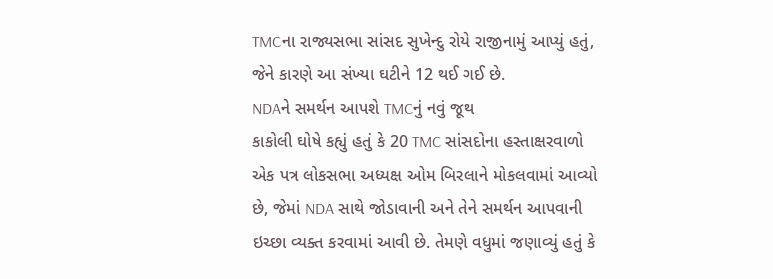TMCના રાજ્યસભા સાંસદ સુખેન્દુ રોયે રાજીનામું આપ્યું હતું, જેને કારણે આ સંખ્યા ઘટીને 12 થઈ ગઈ છે.
NDAને સમર્થન આપશે TMCનું નવું જૂથ
કાકોલી ઘોષે કહ્યું હતું કે 20 TMC સાંસદોના હસ્તાક્ષરવાળો એક પત્ર લોકસભા અધ્યક્ષ ઓમ બિરલાને મોકલવામાં આવ્યો છે, જેમાં NDA સાથે જોડાવાની અને તેને સમર્થન આપવાની ઇચ્છા વ્યક્ત કરવામાં આવી છે. તેમણે વધુમાં જણાવ્યું હતું કે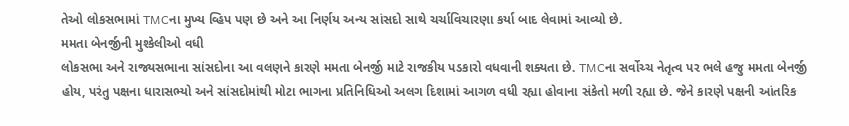તેઓ લોકસભામાં TMCના મુખ્ય વ્હિપ પણ છે અને આ નિર્ણય અન્ય સાંસદો સાથે ચર્ચાવિચારણા કર્યા બાદ લેવામાં આવ્યો છે.
મમતા બેનર્જીની મુશ્કેલીઓ વધી
લોકસભા અને રાજ્યસભાના સાંસદોના આ વલણને કારણે મમતા બેનર્જી માટે રાજકીય પડકારો વધવાની શક્યતા છે. TMCના સર્વોચ્ચ નેતૃત્વ પર ભલે હજુ મમતા બેનર્જી હોય, પરંતુ પક્ષના ધારાસભ્યો અને સાંસદોમાંથી મોટા ભાગના પ્રતિનિધિઓ અલગ દિશામાં આગળ વધી રહ્યા હોવાના સંકેતો મળી રહ્યા છે. જેને કારણે પક્ષની આંતરિક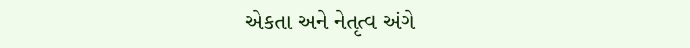એકતા અને નેતૃત્વ અંગે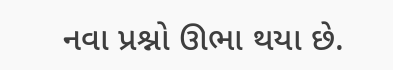નવા પ્રશ્નો ઊભા થયા છે.